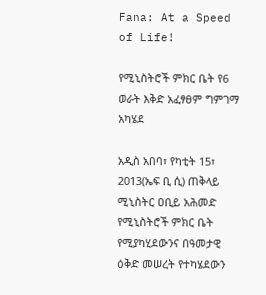Fana: At a Speed of Life!

የሚኒስትሮች ምክር ቤት የ6 ወራት እቅድ አፈፃፀም ግምገማ አካሄደ

አዲስ አበባ፣ የካቲት 15፣ 2013(ኤፍ ቢ ሲ) ጠቅላይ ሚኒስትር ዐቢይ አሕመድ የሚኒስትሮች ምክር ቤት የሚያካሂደውንና በዓመታዊ ዕቅድ መሠረት የተካሄደውን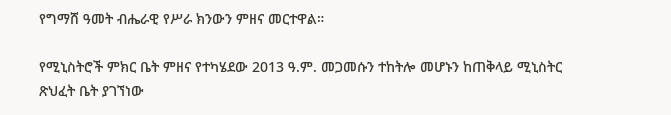የግማሸ ዓመት ብሔራዊ የሥራ ክንውን ምዘና መርተዋል።

የሚኒስትሮች ምክር ቤት ምዘና የተካሄደው 2013 ዓ.ም. መጋመሱን ተከትሎ መሆኑን ከጠቅላይ ሚኒስትር ጽህፈት ቤት ያገኘነው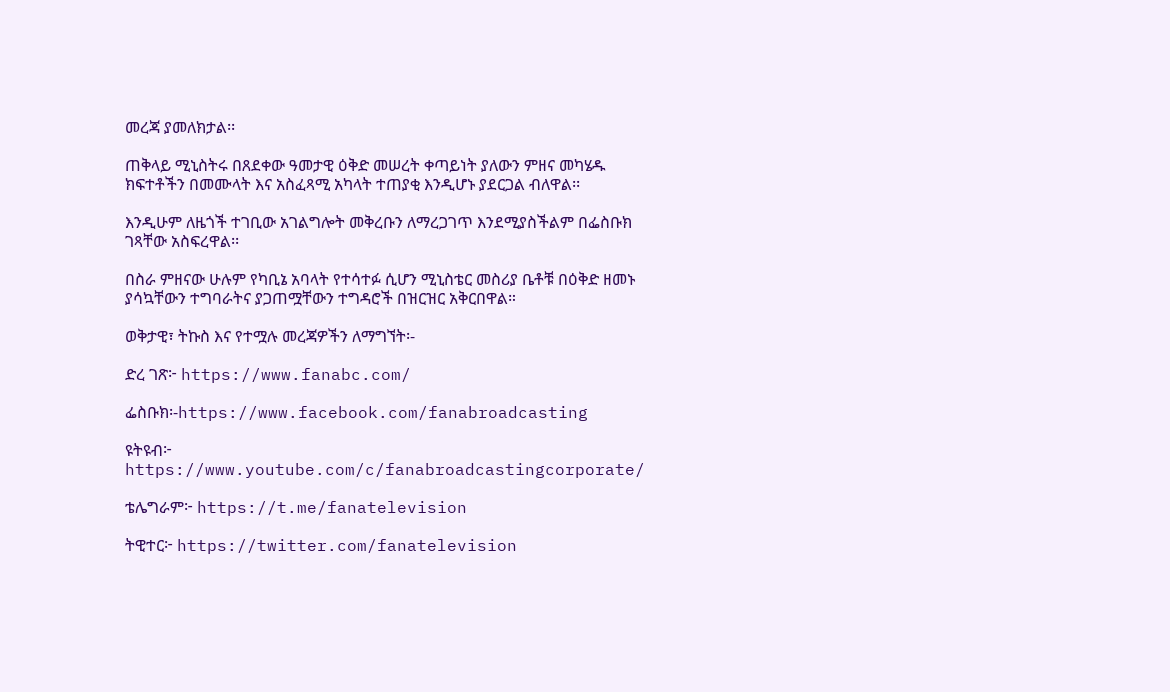መረጃ ያመለክታል፡፡

ጠቅላይ ሚኒስትሩ በጸደቀው ዓመታዊ ዕቅድ መሠረት ቀጣይነት ያለውን ምዘና መካሄዱ ክፍተቶችን በመሙላት እና አስፈጻሚ አካላት ተጠያቂ እንዲሆኑ ያደርጋል ብለዋል፡፡

እንዲሁም ለዜጎች ተገቢው አገልግሎት መቅረቡን ለማረጋገጥ እንደሚያስችልም በፌስቡክ ገጻቸው አስፍረዋል፡፡

በስራ ምዘናው ሁሉም የካቢኔ አባላት የተሳተፉ ሲሆን ሚኒስቴር መስሪያ ቤቶቹ በዕቅድ ዘመኑ ያሳኳቸውን ተግባራትና ያጋጠሟቸውን ተግዳሮች በዝርዝር አቅርበዋል።

ወቅታዊ፣ ትኩስ እና የተሟሉ መረጃዎችን ለማግኘት፡-

ድረ ገጽ፦ https://www.fanabc.com/

ፌስቡክ፡-https://www.facebook.com/fanabroadcasting

ዩትዩብ፦ https://www.youtube.com/c/fanabroadcastingcorporate/

ቴሌግራም፦ https://t.me/fanatelevision

ትዊተር፦ https://twitter.com/fanatelevision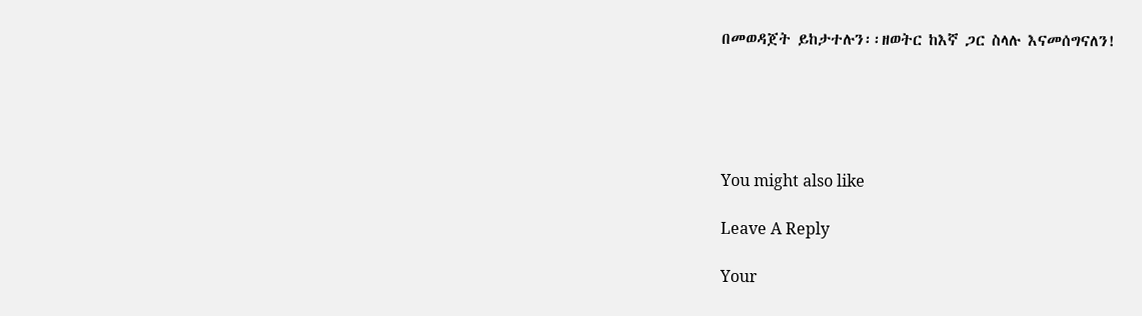በመወዳጀት ይከታተሉን፡፡ዘወትር ከእኛ ጋር ስላሉ እናመሰግናለን!





You might also like

Leave A Reply

Your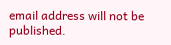email address will not be published.